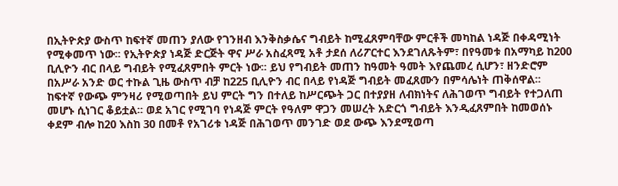በኢትዮጵያ ውስጥ ከፍተኛ መጠን ያለው የገንዘብ እንቅስቃሴና ግብይት ከሚፈጸምባቸው ምርቶች መካከል ነዳጅ በቀዳሚነት የሚቀመጥ ነው፡፡ የኢትዮጵያ ነዳጅ ድርጅት ዋና ሥራ አስፈጻሚ አቶ ታደሰ ለሪፖርተር እንደገለጹትም፣ በየዓመቱ በአማካይ ከ200 ቢሊዮን ብር በላይ ግብይት የሚፈጸምበት ምርት ነው፡፡ ይህ የግብይት መጠን ከዓመት ዓመት እየጨመረ ሲሆን፣ ዘንድሮም በአሥራ አንድ ወር ተኩል ጊዜ ውስጥ ብቻ ከ225 ቢሊዮን ብር በላይ የነዳጅ ግብይት መፈጸሙን በምሳሌነት ጠቅሰዋል፡፡
ከፍተኛ የውጭ ምንዛሪ የሚወጣበት ይህ ምርት ግን በተለይ ከሥርጭት ጋር በተያያዘ ለብክነትና ለሕገወጥ ግብይት የተጋለጠ መሆኑ ሲነገር ቆይቷል፡፡ ወደ አገር የሚገባ የነዳጅ ምርት የዓለም ዋጋን መሠረት አድርጎ ግብይት እንዲፈጸምበት ከመወሰኑ ቀደም ብሎ ከ20 እስከ 30 በመቶ የአገሪቱ ነዳጅ በሕገወጥ መንገድ ወደ ውጭ እንደሚወጣ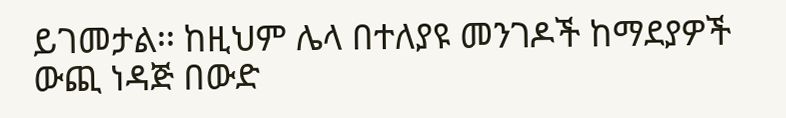ይገመታል፡፡ ከዚህም ሌላ በተለያዩ መንገዶች ከማደያዎች ውጪ ነዳጅ በውድ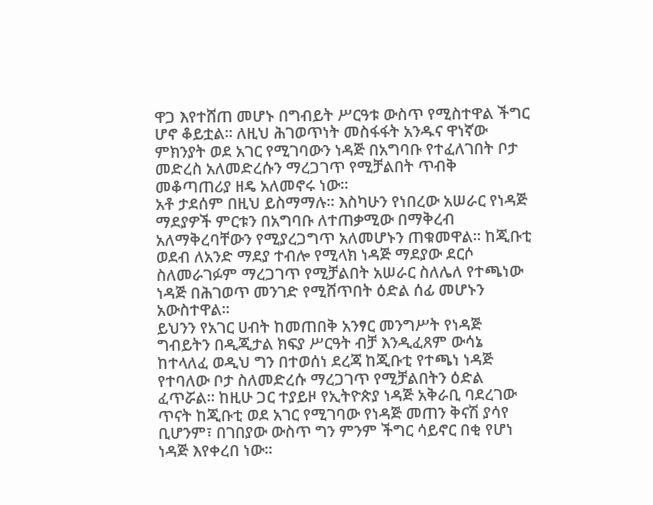ዋጋ እየተሸጠ መሆኑ በግብይት ሥርዓቱ ውስጥ የሚስተዋል ችግር ሆኖ ቆይቷል፡፡ ለዚህ ሕገወጥነት መስፋፋት አንዱና ዋነኛው ምክንያት ወደ አገር የሚገባውን ነዳጅ በአግባቡ የተፈለገበት ቦታ መድረስ አለመድረሱን ማረጋገጥ የሚቻልበት ጥብቅ መቆጣጠሪያ ዘዴ አለመኖሩ ነው፡፡
አቶ ታደሰም በዚህ ይስማማሉ፡፡ እስካሁን የነበረው አሠራር የነዳጅ ማደያዎች ምርቱን በአግባቡ ለተጠቃሚው በማቅረብ አለማቅረባቸውን የሚያረጋግጥ አለመሆኑን ጠቁመዋል፡፡ ከጂቡቲ ወደብ ለአንድ ማደያ ተብሎ የሚላክ ነዳጅ ማደያው ደርሶ ስለመራገፉም ማረጋገጥ የሚቻልበት አሠራር ስለሌለ የተጫነው ነዳጅ በሕገወጥ መንገድ የሚሸጥበት ዕድል ሰፊ መሆኑን አውስተዋል፡፡
ይህንን የአገር ሀብት ከመጠበቅ አንፃር መንግሥት የነዳጅ ግብይትን በዲጂታል ክፍያ ሥርዓት ብቻ እንዲፈጸም ውሳኔ ከተላለፈ ወዲህ ግን በተወሰነ ደረጃ ከጂቡቲ የተጫነ ነዳጅ የተባለው ቦታ ስለመድረሱ ማረጋገጥ የሚቻልበትን ዕድል ፈጥሯል፡፡ ከዚሁ ጋር ተያይዞ የኢትዮጵያ ነዳጅ አቅራቢ ባደረገው ጥናት ከጂቡቲ ወደ አገር የሚገባው የነዳጅ መጠን ቅናሽ ያሳየ ቢሆንም፣ በገበያው ውስጥ ግን ምንም ችግር ሳይኖር በቂ የሆነ ነዳጅ እየቀረበ ነው፡፡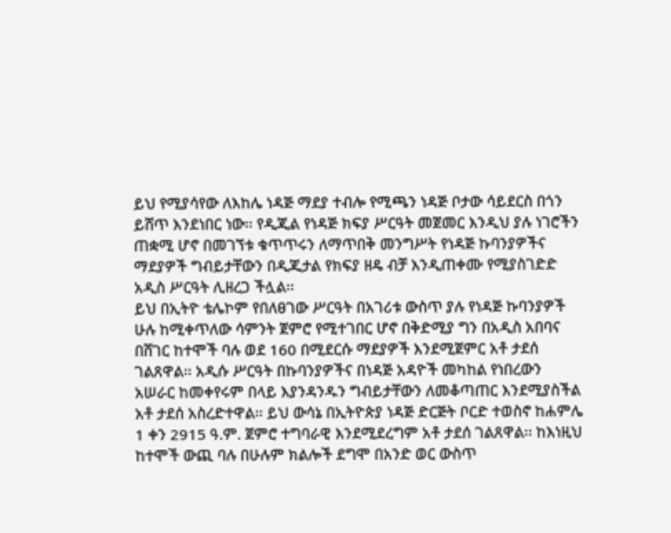ይህ የሚያሳየው ለእከሌ ነዳጅ ማደያ ተብሎ የሚጫን ነዳጅ ቦታው ሳይደርስ በጎን ይሸጥ እንደነበር ነው፡፡ የዲጂል የነዳጅ ክፍያ ሥርዓት መጀመር እንዲህ ያሉ ነገሮችን ጠቋሚ ሆኖ በመገኘቱ ቁጥጥሩን ለማጥበቅ መንግሥት የነዳጅ ኩባንያዎችና ማደያዎች ግብይታቸውን በዲጂታል የክፍያ ዘዴ ብቻ እንዲጠቀሙ የሚያስገድድ አዲስ ሥርዓት ሊዘረጋ ችሏል፡፡
ይህ በኢትዮ ቴሌኮም የበለፀገው ሥርዓት በአገሪቱ ውስጥ ያሉ የነዳጅ ኩባንያዎች ሁሉ ከሚቀጥለው ሳምንት ጀምሮ የሚተገበር ሆኖ በቅድሚያ ግን በአዲስ አበባና በሸገር ከተሞች ባሉ ወደ 160 በሚደርሱ ማደያዎች እንደሚጀምር አቶ ታደሰ ገልጸዋል፡፡ አዲሱ ሥርዓት በኩባንያዎችና በነዳጅ አዳዮች መካከል የነበረውን አሠራር ከመቀየሩም በላይ እያንዳንዱን ግብይታቸውን ለመቆጣጠር እንደሚያስችል አቶ ታደሰ አስረድተዋል፡፡ ይህ ውሳኔ በኢትዮጵያ ነዳጅ ድርጅት ቦርድ ተወስኖ ከሐምሌ 1 ቀን 2915 ዓ.ም. ጀምሮ ተግባራዊ እንደሚደረግም አቶ ታደሰ ገልጸዋል፡፡ ከእነዚህ ከተሞች ውጪ ባሉ በሁሉም ክልሎች ደግሞ በአንድ ወር ውስጥ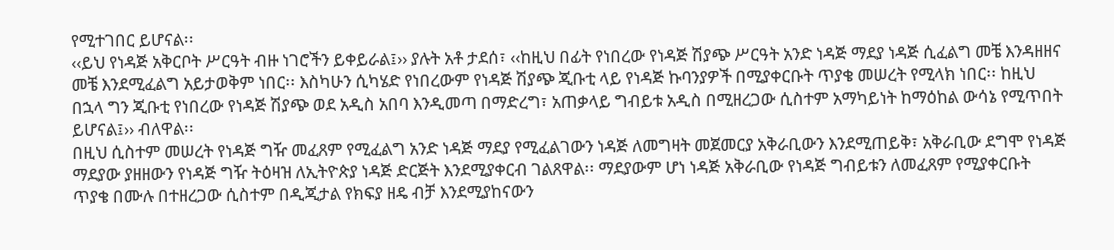የሚተገበር ይሆናል፡፡
‹‹ይህ የነዳጅ አቅርቦት ሥርዓት ብዙ ነገሮችን ይቀይራል፤›› ያሉት አቶ ታደሰ፣ ‹‹ከዚህ በፊት የነበረው የነዳጅ ሽያጭ ሥርዓት አንድ ነዳጅ ማደያ ነዳጅ ሲፈልግ መቼ እንዳዘዘና መቼ እንደሚፈልግ አይታወቅም ነበር፡፡ እስካሁን ሲካሄድ የነበረውም የነዳጅ ሽያጭ ጂቡቲ ላይ የነዳጅ ኩባንያዎች በሚያቀርቡት ጥያቄ መሠረት የሚላክ ነበር፡፡ ከዚህ በኋላ ግን ጂቡቲ የነበረው የነዳጅ ሽያጭ ወደ አዲስ አበባ እንዲመጣ በማድረግ፣ አጠቃላይ ግብይቱ አዲስ በሚዘረጋው ሲስተም አማካይነት ከማዕከል ውሳኔ የሚጥበት ይሆናል፤›› ብለዋል፡፡
በዚህ ሲስተም መሠረት የነዳጅ ግዥ መፈጸም የሚፈልግ አንድ ነዳጅ ማደያ የሚፈልገውን ነዳጅ ለመግዛት መጀመርያ አቅራቢውን እንደሚጠይቅ፣ አቅራቢው ደግሞ የነዳጅ ማደያው ያዘዘውን የነዳጅ ግዥ ትዕዛዝ ለኢትዮጵያ ነዳጅ ድርጅት እንደሚያቀርብ ገልጸዋል፡፡ ማደያውም ሆነ ነዳጅ አቅራቢው የነዳጅ ግብይቱን ለመፈጸም የሚያቀርቡት ጥያቄ በሙሉ በተዘረጋው ሲስተም በዲጂታል የክፍያ ዘዴ ብቻ እንደሚያከናውን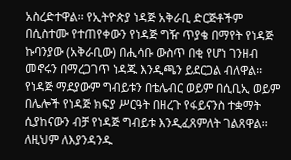አስረድተዋል፡፡ የኢትዮጵያ ነዳጅ አቅራቢ ድርጅቶችም በሲስተሙ የተጠየቀውን የነዳጅ ግዥ ጥያቄ በማየት የነዳጅ ኩባንያው (አቅራቢው) በሒሳቡ ውስጥ በቂ የሆነ ገንዘብ መኖሩን በማረጋገጥ ነዳጁ እንዲጫን ይደርጋል ብለዋል፡፡
የነዳጅ ማደያውም ግብይቱን በቴሌብር ወይም በሲቢኢ ወይም በሌሎች የነዳጅ ክፍያ ሥርዓት በዘረጉ የፋይናንስ ተቋማት ሲያከናውን ብቻ የነዳጅ ግብይቱ እንዲፈጸምለት ገልጸዋል፡፡ ለዚህም ለእያንዳንዱ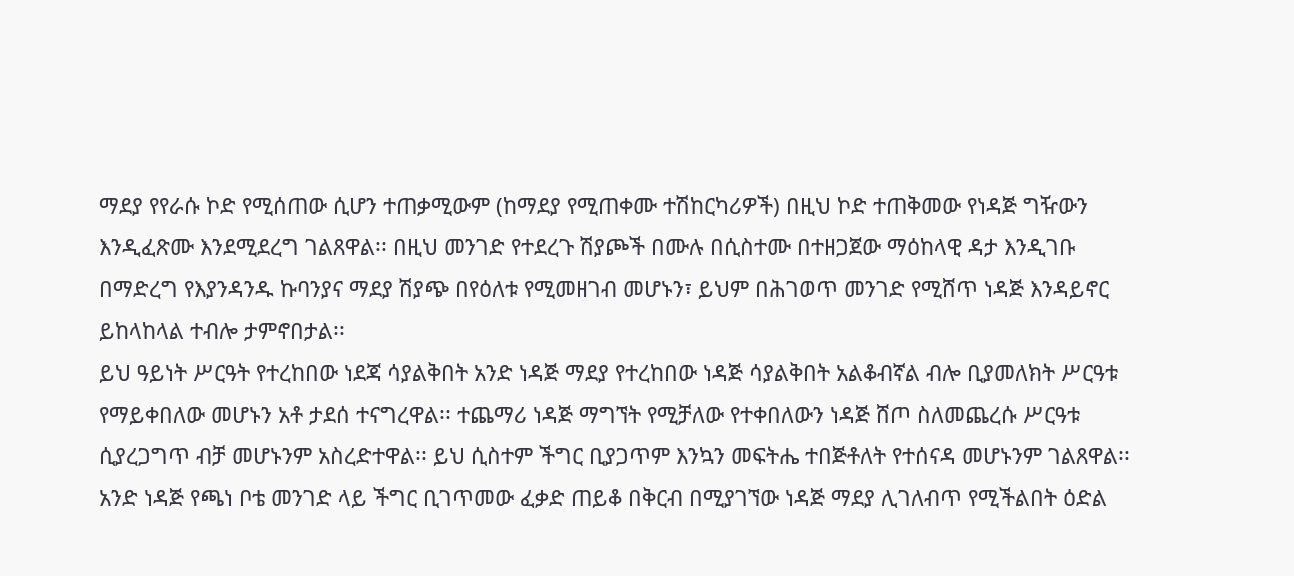ማደያ የየራሱ ኮድ የሚሰጠው ሲሆን ተጠቃሚውም (ከማደያ የሚጠቀሙ ተሽከርካሪዎች) በዚህ ኮድ ተጠቅመው የነዳጅ ግዥውን እንዲፈጽሙ እንደሚደረግ ገልጸዋል፡፡ በዚህ መንገድ የተደረጉ ሽያጮች በሙሉ በሲስተሙ በተዘጋጀው ማዕከላዊ ዳታ እንዲገቡ በማድረግ የእያንዳንዱ ኩባንያና ማደያ ሽያጭ በየዕለቱ የሚመዘገብ መሆኑን፣ ይህም በሕገወጥ መንገድ የሚሸጥ ነዳጅ እንዳይኖር ይከላከላል ተብሎ ታምኖበታል፡፡
ይህ ዓይነት ሥርዓት የተረከበው ነደጃ ሳያልቅበት አንድ ነዳጅ ማደያ የተረከበው ነዳጅ ሳያልቅበት አልቆብኛል ብሎ ቢያመለክት ሥርዓቱ የማይቀበለው መሆኑን አቶ ታደሰ ተናግረዋል፡፡ ተጨማሪ ነዳጅ ማግኘት የሚቻለው የተቀበለውን ነዳጅ ሸጦ ስለመጨረሱ ሥርዓቱ ሲያረጋግጥ ብቻ መሆኑንም አስረድተዋል፡፡ ይህ ሲስተም ችግር ቢያጋጥም እንኳን መፍትሔ ተበጅቶለት የተሰናዳ መሆኑንም ገልጸዋል፡፡ አንድ ነዳጅ የጫነ ቦቴ መንገድ ላይ ችግር ቢገጥመው ፈቃድ ጠይቆ በቅርብ በሚያገኘው ነዳጅ ማደያ ሊገለብጥ የሚችልበት ዕድል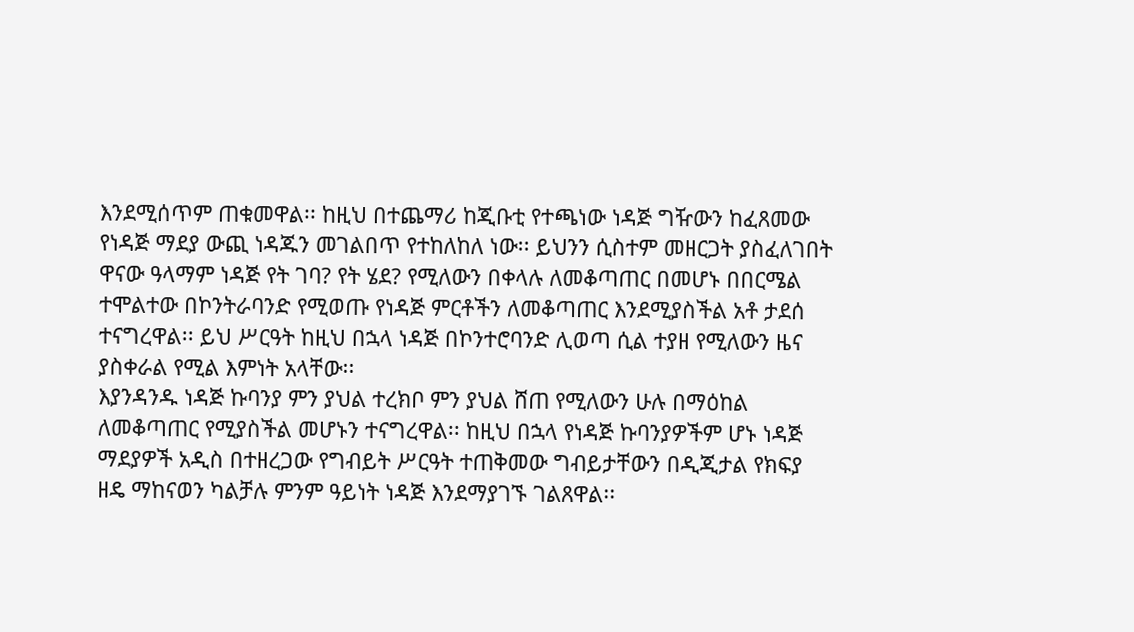እንደሚሰጥም ጠቁመዋል፡፡ ከዚህ በተጨማሪ ከጂቡቲ የተጫነው ነዳጅ ግዥውን ከፈጸመው የነዳጅ ማደያ ውጪ ነዳጁን መገልበጥ የተከለከለ ነው፡፡ ይህንን ሲስተም መዘርጋት ያስፈለገበት ዋናው ዓላማም ነዳጅ የት ገባ? የት ሄደ? የሚለውን በቀላሉ ለመቆጣጠር በመሆኑ በበርሜል ተሞልተው በኮንትራባንድ የሚወጡ የነዳጅ ምርቶችን ለመቆጣጠር እንደሚያስችል አቶ ታደሰ ተናግረዋል፡፡ ይህ ሥርዓት ከዚህ በኋላ ነዳጅ በኮንተሮባንድ ሊወጣ ሲል ተያዘ የሚለውን ዜና ያስቀራል የሚል እምነት አላቸው፡፡
እያንዳንዱ ነዳጅ ኩባንያ ምን ያህል ተረክቦ ምን ያህል ሸጠ የሚለውን ሁሉ በማዕከል ለመቆጣጠር የሚያስችል መሆኑን ተናግረዋል፡፡ ከዚህ በኋላ የነዳጅ ኩባንያዎችም ሆኑ ነዳጅ ማደያዎች አዲስ በተዘረጋው የግብይት ሥርዓት ተጠቅመው ግብይታቸውን በዲጂታል የክፍያ ዘዴ ማከናወን ካልቻሉ ምንም ዓይነት ነዳጅ እንደማያገኙ ገልጸዋል፡፡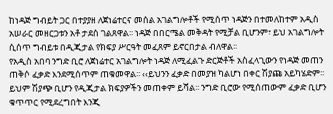ከነዳጅ ግብይት ጋር በተያያዘ ለጀነሬተርና መሰል አገልግሎቶች የሚሰጥ ነዳጅን በተመለከተም አዲስ አሠራር መዘርጋቱን አቶ ታደሰ ገልጸዋል፡፡ ነዳጅ በበርሜል መቅዳት የሚቻል ቢሆንም፣ ይህ አገልግሎት ሲሰጥ ግብይቱ በዲጂታል የክፍያ ሥርዓት መፈጸም ይኖርበታል ብለዋል፡፡
የአዲስ አበባ ንግድ ቢሮ ለጀነሬተር አገልግሎት ነዳጅ ለሚፈልጉ ድርጅቶች አስፈላጊውን የነዳጅ መጠን ጠቅሶ ፈቃድ እንደሚሰጥም ጠቁመዋል፡፡ ‹‹ይህንን ፈቃድ በመያዝ ካልሆነ በቀር ሽያጩ አይካሄድም፡፡ ይህም ሽያጭ ቢሆን የዲጂታል ክፍያዎችን መጠቀም ይሻል፡፡ ንግድ ቢሮው የሚሰጠውም ፈቃድ ቢሆን ቁጥጥር የሚደረግበት እንጂ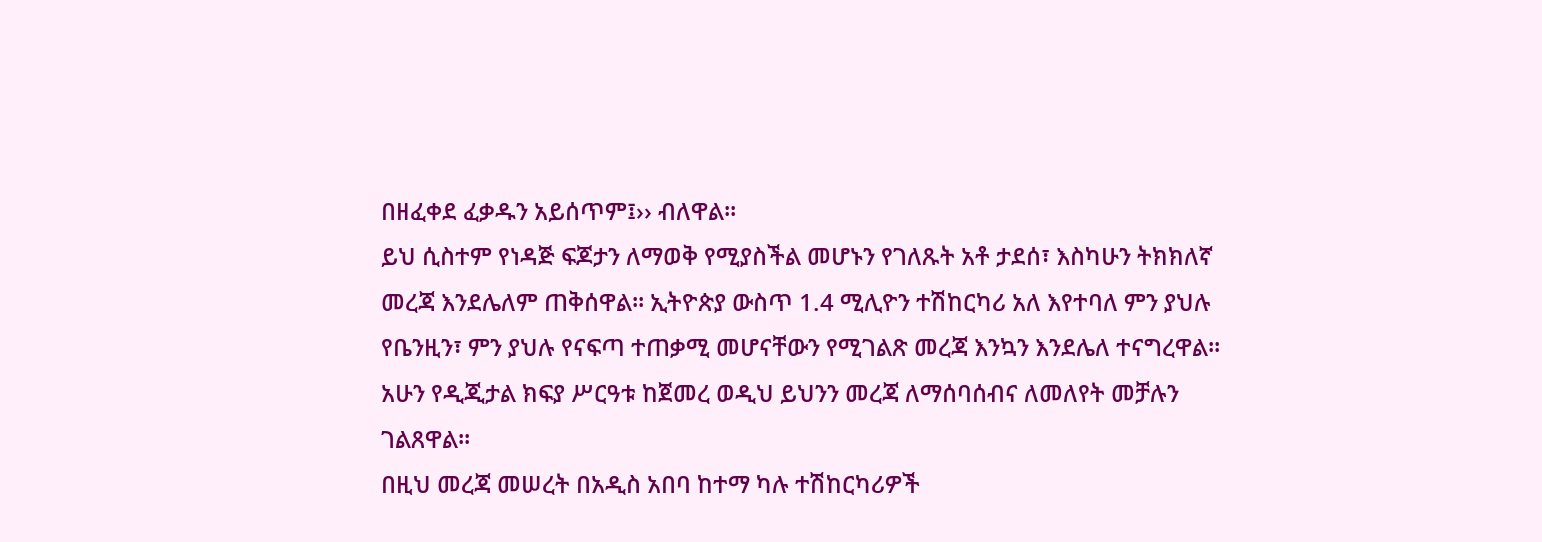በዘፈቀደ ፈቃዱን አይሰጥም፤›› ብለዋል፡፡
ይህ ሲስተም የነዳጅ ፍጆታን ለማወቅ የሚያስችል መሆኑን የገለጹት አቶ ታደሰ፣ እስካሁን ትክክለኛ መረጃ እንደሌለም ጠቅሰዋል፡፡ ኢትዮጵያ ውስጥ 1.4 ሚሊዮን ተሽከርካሪ አለ እየተባለ ምን ያህሉ የቤንዚን፣ ምን ያህሉ የናፍጣ ተጠቃሚ መሆናቸውን የሚገልጽ መረጃ እንኳን እንደሌለ ተናግረዋል፡፡ አሁን የዲጂታል ክፍያ ሥርዓቱ ከጀመረ ወዲህ ይህንን መረጃ ለማሰባሰብና ለመለየት መቻሉን ገልጸዋል፡፡
በዚህ መረጃ መሠረት በአዲስ አበባ ከተማ ካሉ ተሽከርካሪዎች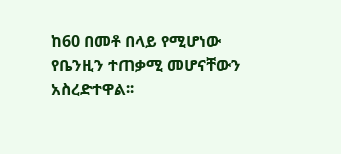ከ60 በመቶ በላይ የሚሆነው የቤንዚን ተጠቃሚ መሆናቸውን አስረድተዋል፡፡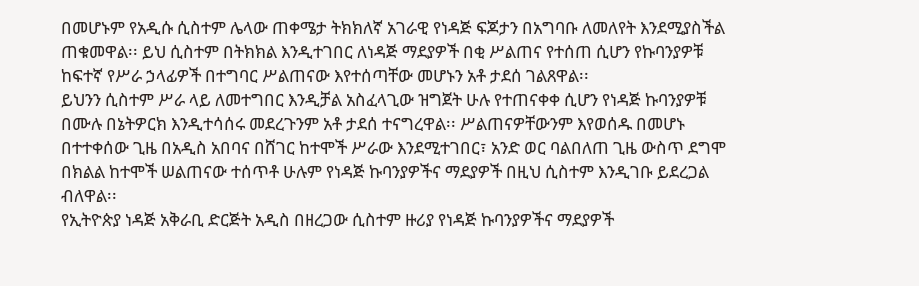በመሆኑም የአዲሱ ሲስተም ሌላው ጠቀሜታ ትክክለኛ አገራዊ የነዳጅ ፍጆታን በአግባቡ ለመለየት እንደሚያስችል ጠቁመዋል፡፡ ይህ ሲስተም በትክክል እንዲተገበር ለነዳጅ ማደያዎች በቂ ሥልጠና የተሰጠ ሲሆን የኩባንያዎቹ ከፍተኛ የሥራ ኃላፊዎች በተግባር ሥልጠናው እየተሰጣቸው መሆኑን አቶ ታደሰ ገልጸዋል፡፡
ይህንን ሲስተም ሥራ ላይ ለመተግበር እንዲቻል አስፈላጊው ዝግጀት ሁሉ የተጠናቀቀ ሲሆን የነዳጅ ኩባንያዎቹ በሙሉ በኔትዎርክ እንዲተሳሰሩ መደረጉንም አቶ ታደሰ ተናግረዋል፡፡ ሥልጠናዎቸውንም እየወሰዱ በመሆኑ በተተቀሰው ጊዜ በአዲስ አበባና በሸገር ከተሞች ሥራው እንደሚተገበር፣ አንድ ወር ባልበለጠ ጊዜ ውስጥ ደግሞ በክልል ከተሞች ሠልጠናው ተሰጥቶ ሁሉም የነዳጅ ኩባንያዎችና ማደያዎች በዚህ ሲስተም እንዲገቡ ይደረጋል ብለዋል፡፡
የኢትዮጵያ ነዳጅ አቅራቢ ድርጅት አዲስ በዘረጋው ሲስተም ዙሪያ የነዳጅ ኩባንያዎችና ማደያዎች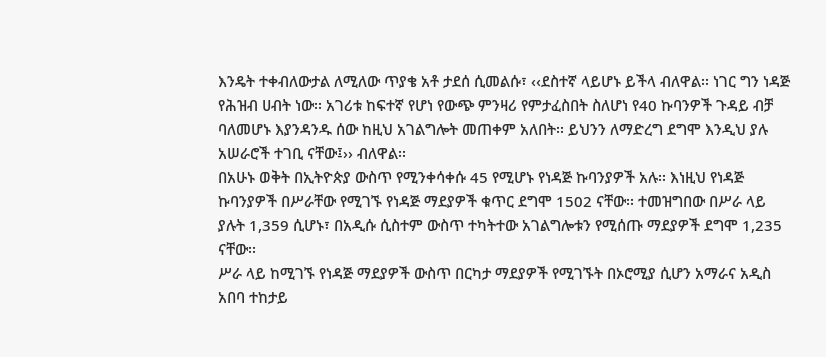እንዴት ተቀብለውታል ለሚለው ጥያቄ አቶ ታደሰ ሲመልሱ፣ ‹‹ደስተኛ ላይሆኑ ይችላ ብለዋል፡፡ ነገር ግን ነዳጅ የሕዝብ ሀብት ነው፡፡ አገሪቱ ከፍተኛ የሆነ የውጭ ምንዛሪ የምታፈስበት ስለሆነ የ40 ኩባንዎች ጉዳይ ብቻ ባለመሆኑ እያንዳንዱ ሰው ከዚህ አገልግሎት መጠቀም አለበት፡፡ ይህንን ለማድረግ ደግሞ እንዲህ ያሉ አሠራሮች ተገቢ ናቸው፤›› ብለዋል፡፡
በአሁኑ ወቅት በኢትዮጵያ ውስጥ የሚንቀሳቀሱ 45 የሚሆኑ የነዳጅ ኩባንያዎች አሉ፡፡ እነዚህ የነዳጅ ኩባንያዎች በሥራቸው የሚገኙ የነዳጅ ማደያዎች ቁጥር ደግሞ 1502 ናቸው፡፡ ተመዝግበው በሥራ ላይ ያሉት 1,359 ሲሆኑ፣ በአዲሱ ሲስተም ውስጥ ተካትተው አገልግሎቱን የሚሰጡ ማደያዎች ደግሞ 1,235 ናቸው፡፡
ሥራ ላይ ከሚገኙ የነዳጅ ማደያዎች ውስጥ በርካታ ማደያዎች የሚገኙት በኦሮሚያ ሲሆን አማራና አዲስ አበባ ተከታይ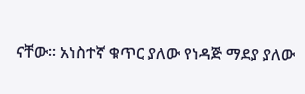ናቸው፡፡ አነስተኛ ቁጥር ያለው የነዳጅ ማደያ ያለው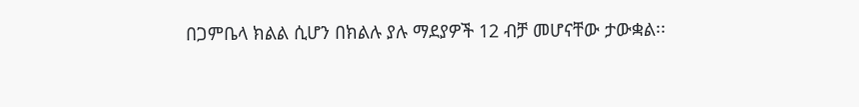በጋምቤላ ክልል ሲሆን በክልሉ ያሉ ማደያዎች 12 ብቻ መሆናቸው ታውቋል፡፡